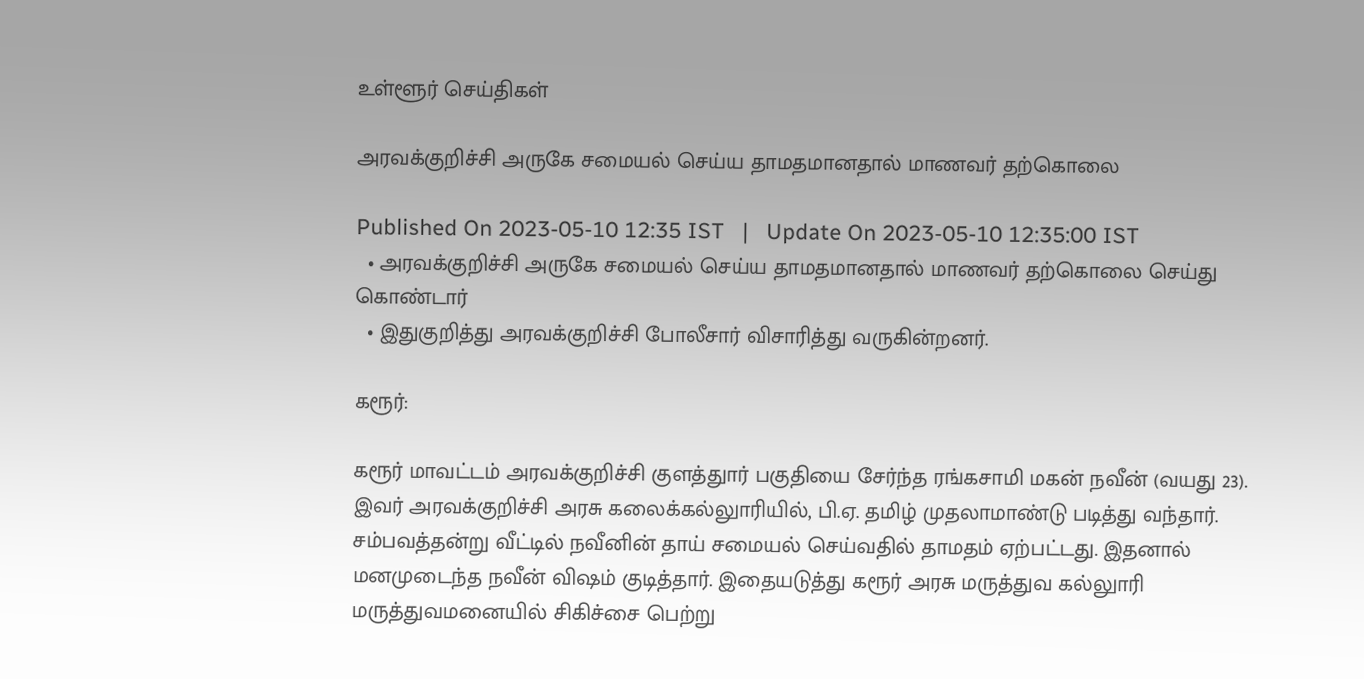உள்ளூர் செய்திகள்

அரவக்குறிச்சி அருகே சமையல் செய்ய தாமதமானதால் மாணவர் தற்கொலை

Published On 2023-05-10 12:35 IST   |   Update On 2023-05-10 12:35:00 IST
  • அரவக்குறிச்சி அருகே சமையல் செய்ய தாமதமானதால் மாணவர் தற்கொலை செய்து கொண்டார்
  • இதுகுறித்து அரவக்குறிச்சி போலீசார் விசாரித்து வருகின்றனர்.

கரூர்:

கரூர் மாவட்டம் அரவக்குறிச்சி குளத்துார் பகுதியை சேர்ந்த ரங்கசாமி மகன் நவீன் (வயது 23). இவர் அரவக்குறிச்சி அரசு கலைக்கல்லுாரியில், பி.ஏ. தமிழ் முதலாமாண்டு படித்து வந்தார். சம்பவத்தன்று வீட்டில் நவீனின் தாய் சமையல் செய்வதில் தாமதம் ஏற்பட்டது. இதனால் மனமுடைந்த நவீன் விஷம் குடித்தார். இதையடுத்து கரூர் அரசு மருத்துவ கல்லுாரி மருத்துவமனையில் சிகிச்சை பெற்று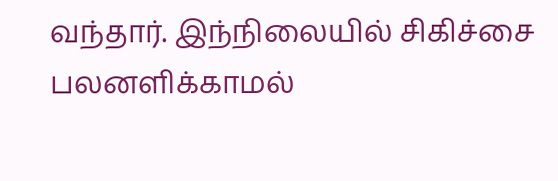வந்தார். இந்நிலையில் சிகிச்சை பலனளிக்காமல்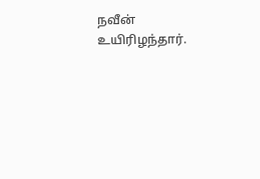நவீன் உயிரிழந்தார்.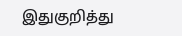இதுகுறித்து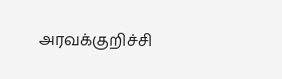அரவக்குறிச்சி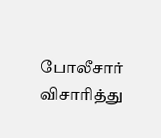போலீசார் விசாரித்து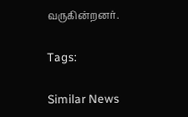வருகின்றனர்.

Tags:

Similar News